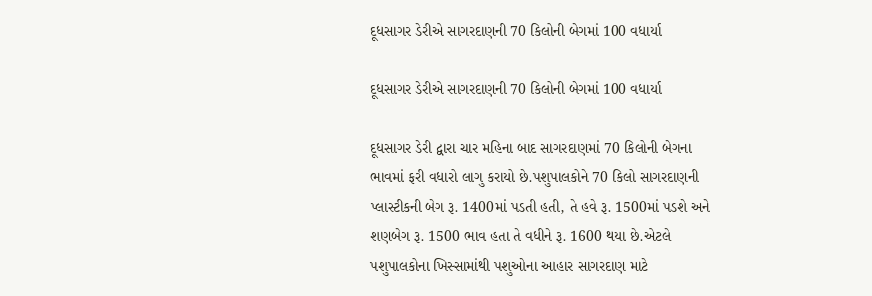દૂધસાગર ડેરીએ સાગરદાણની 70 કિલોની બેગમાં 100 વધાર્યા

દૂધસાગર ડેરીએ સાગરદાણની 70 કિલોની બેગમાં 100 વધાર્યા

દૂધસાગર ડેરી દ્વારા ચાર મહિના બાદ સાગરદાણમાં 70 કિલોની બેગના ભાવમાં ફરી વધારો લાગુ કરાયો છે.પશુપાલકોને 70 કિલો સાગરદાણની પ્લાસ્ટીકની બેગ રૂ. 1400માં પડતી હતી, તે હવે રૂ. 1500માં પડશે અને શણબેગ રૂ. 1500 ભાવ હતા તે વધીને રૂ. 1600 થયા છે.એટલે પશુપાલકોના ખિસ્સામાંથી પશુઓના આહાર સાગરદાણ માટે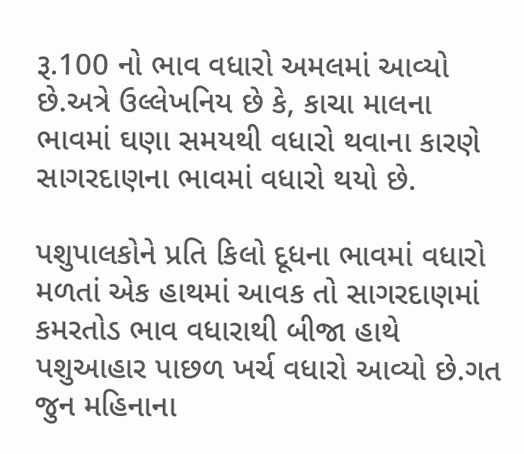રૂ.100 નો ભાવ વધારો અમલમાં આવ્યો છે.અત્રે ઉલ્લેખનિય છે કે, કાચા માલના ભાવમાં ઘણા સમયથી વધારો થવાના કારણે સાગરદાણના ભાવમાં વધારો થયો છે.

પશુપાલકોને પ્રતિ કિલો દૂધના ભાવમાં વધારો મળતાં એક હાથમાં આવક તો સાગરદાણમાં કમરતોડ ભાવ વધારાથી બીજા હાથે પશુઆહાર પાછળ ખર્ચ વધારો આવ્યો છે.ગત જુન મહિનાના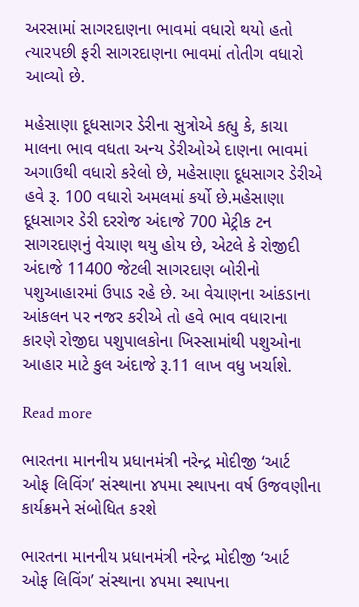અરસામાં સાગરદાણના ભાવમાં વધારો થયો હતો ત્યારપછી ફરી સાગરદાણના ભાવમાં તોતીગ વધારો આવ્યો છે.

મહેસાણા દૂધસાગર ડેરીના સુત્રોએ કહ્યુ કે, કાચા માલના ભાવ વધતા અન્ય ડેરીઓએ દાણના ભાવમાં અગાઉથી વધારો કરેલો છે, મહેસાણા દૂધસાગર ડેરીએ હવે રૂ. 100 વધારો અમલમાં કર્યો છે.મહેસાણા દૂધસાગર ડેરી દરરોજ અંદાજે 700 મેટ્રીક ટન સાગરદાણનું વેચાણ થયુ હોય છે, એટલે કે રોજીદી અંદાજે 11400 જેટલી સાગરદાણ બોરીનો પશુઆહારમાં ઉપાડ રહે છે. આ વેચાણના આંકડાના આંકલન પર નજર કરીએ તો હવે ભાવ વધારાના કારણે રોજીદા પશુપાલકોના ખિસ્સામાંથી પશુઓના આહાર માટે કુલ અંદાજે રૂ.11 લાખ વધુ ખર્ચાશે.

Read more

ભારતના માનનીય પ્રધાનમંત્રી નરેન્દ્ર મોદીજી ‘આર્ટ ઓફ લિવિંગ’ સંસ્થાના ૪૫મા સ્થાપના વર્ષ ઉજવણીના કાર્યક્રમને સંબોધિત કરશે

ભારતના માનનીય પ્રધાનમંત્રી નરેન્દ્ર મોદીજી ‘આર્ટ ઓફ લિવિંગ’ સંસ્થાના ૪૫મા સ્થાપના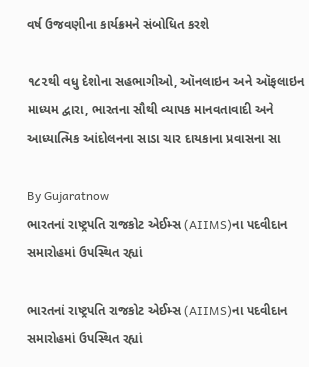વર્ષ ઉજવણીના કાર્યક્રમને સંબોધિત કરશે

૧૮૨થી વધુ દેશોના સહભાગીઓ, ઑનલાઇન અને ઑફલાઇન માધ્યમ દ્વારા, ભારતના સૌથી વ્યાપક માનવતાવાદી અને આધ્યાત્મિક આંદોલનના સાડા ચાર દાયકાના પ્રવાસના સા

By Gujaratnow
ભારતનાં રાષ્ટ્રપતિ રાજકોટ એઈમ્સ (AIIMS)ના પદવીદાન સમારોહમાં ઉપસ્થિત રહ્યાં

ભારતનાં રાષ્ટ્રપતિ રાજકોટ એઈમ્સ (AIIMS)ના પદવીદાન સમારોહમાં ઉપસ્થિત રહ્યાં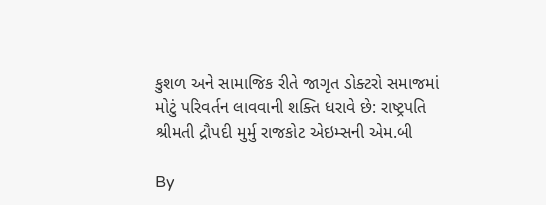કુશળ અને સામાજિક રીતે જાગૃત ડોક્ટરો સમાજમાં મોટું પરિવર્તન લાવવાની શક્તિ ધરાવે છે: રાષ્ટ્રપતિ શ્રીમતી દ્રૌપદી મુર્મુ રાજકોટ એઇમ્સની એમ.બી

By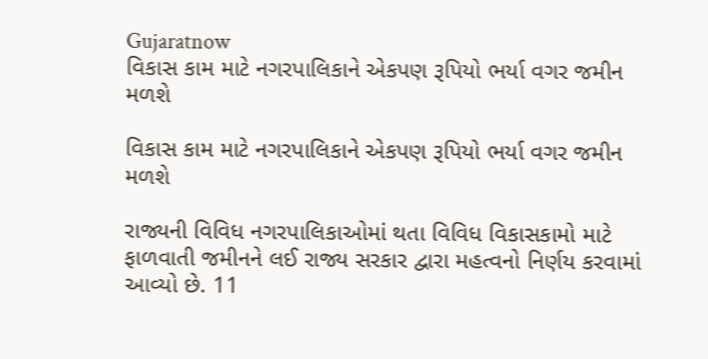Gujaratnow
વિકાસ કામ માટે નગરપાલિકાને એકપણ રૂપિયો ભર્યા વગર જમીન મળશે

વિકાસ કામ માટે નગરપાલિકાને એકપણ રૂપિયો ભર્યા વગર જમીન મળશે

રાજ્યની વિવિધ નગરપાલિકાઓમાં થતા વિવિધ વિકાસકામો માટે ફાળવાતી જમીનને લઈ રાજ્ય સરકાર દ્વારા મહત્વનો નિર્ણય કરવામાં આવ્યો છે. 11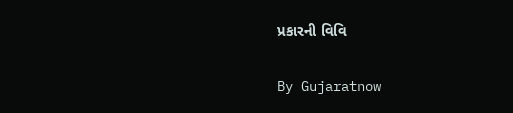પ્રકારની વિવિ

By Gujaratnow